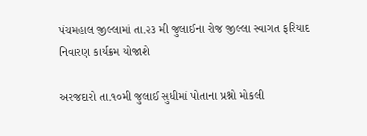પંચમહાલ જીલ્લામાં તા.૨૩ મી જુલાઈના રોજ જીલ્લા સ્વાગત ફરિયાદ નિવારણ કાર્યક્રમ યોજાશે

અરજદારો તા.૧૦મી જુલાઈ સુધીમાં પોતાના પ્રશ્નો મોકલી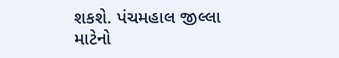શકશે. પંચમહાલ જીલ્લા માટેનો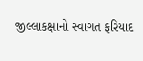જીલ્લાકક્ષાનો સ્વાગત ફરિયાદ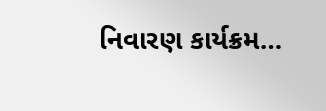નિવારણ કાર્યક્રમ…